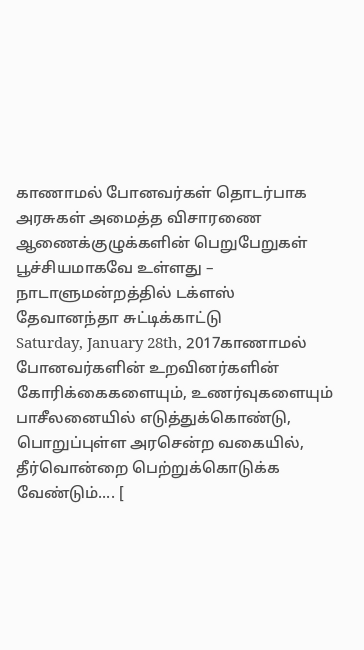காணாமல் போனவர்கள் தொடர்பாக அரசுகள் அமைத்த விசாரணை ஆணைக்குழுக்களின் பெறுபேறுகள் பூச்சியமாகவே உள்ளது – நாடாளுமன்றத்தில் டக்ளஸ் தேவானந்தா சுட்டிக்காட்டு
Saturday, January 28th, 2017காணாமல் போனவர்களின் உறவினர்களின் கோரிக்கைகளையும், உணர்வுகளையும் பாசீலனையில் எடுத்துக்கொண்டு, பொறுப்புள்ள அரசென்ற வகையில், தீர்வொன்றை பெற்றுக்கொடுக்க வேண்டும்.... [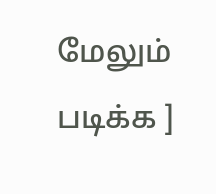மேலும் படிக்க ]